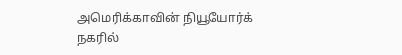அமெரிக்காவின் நியூயோர்க் நகரில்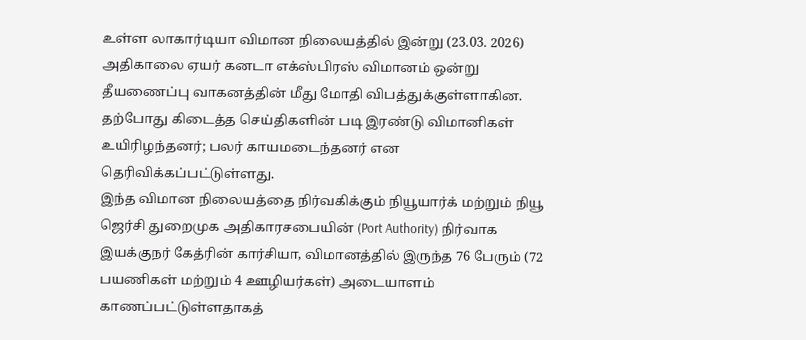உள்ள லாகார்டியா விமான நிலையத்தில் இன்று (23.03. 2026) அதிகாலை ஏயர் கனடா எக்ஸ்பிரஸ் விமானம் ஒன்று தீயணைப்பு வாகனத்தின் மீது மோதி விபத்துக்குள்ளாகின. தற்போது கிடைத்த செய்திகளின் படி இரண்டு விமானிகள் உயிரிழந்தனர்; பலர் காயமடைந்தனர் என தெரிவிக்கப்பட்டுள்ளது.
இந்த விமான நிலையத்தை நிர்வகிக்கும் நியூயார்க் மற்றும் நியூ ஜெர்சி துறைமுக அதிகாரசபையின் (Port Authority) நிர்வாக இயக்குநர் கேத்ரின் கார்சியா, விமானத்தில் இருந்த 76 பேரும் (72 பயணிகள் மற்றும் 4 ஊழியர்கள்) அடையாளம் காணப்பட்டுள்ளதாகத்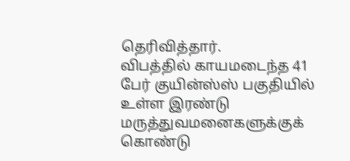தெரிவித்தார்.
விபத்தில் காயமடைந்த 41 பேர் குயின்ஸ்ஸ் பகுதியில் உள்ள இரண்டு மருத்துவமனைகளுக்குக் கொண்டு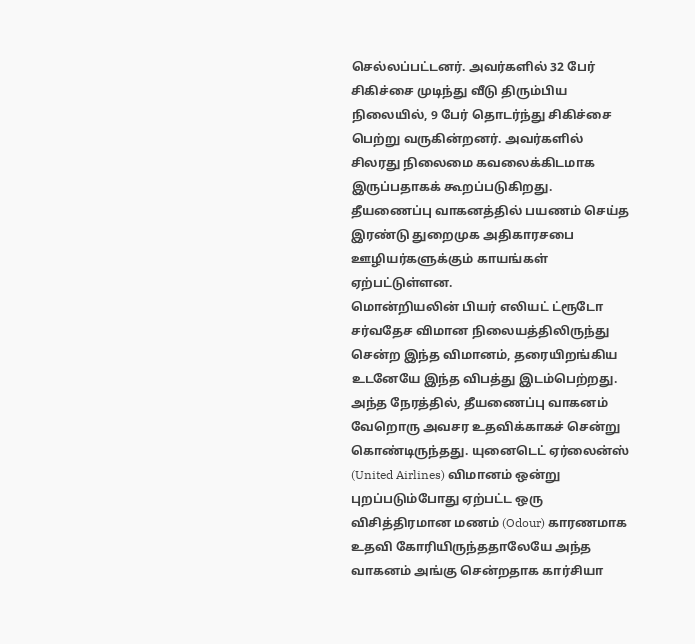செல்லப்பட்டனர். அவர்களில் 32 பேர் சிகிச்சை முடிந்து வீடு திரும்பிய நிலையில், 9 பேர் தொடர்ந்து சிகிச்சை பெற்று வருகின்றனர். அவர்களில் சிலரது நிலைமை கவலைக்கிடமாக இருப்பதாகக் கூறப்படுகிறது. தீயணைப்பு வாகனத்தில் பயணம் செய்த இரண்டு துறைமுக அதிகாரசபை ஊழியர்களுக்கும் காயங்கள் ஏற்பட்டுள்ளன.
மொன்றியலின் பியர் எலியட் ட்ரூடோ சர்வதேச விமான நிலையத்திலிருந்து சென்ற இந்த விமானம், தரையிறங்கிய உடனேயே இந்த விபத்து இடம்பெற்றது. அந்த நேரத்தில், தீயணைப்பு வாகனம் வேறொரு அவசர உதவிக்காகச் சென்று கொண்டிருந்தது. யுனைடெட் ஏர்லைன்ஸ் (United Airlines) விமானம் ஒன்று புறப்படும்போது ஏற்பட்ட ஒரு விசித்திரமான மணம் (Odour) காரணமாக உதவி கோரியிருந்ததாலேயே அந்த வாகனம் அங்கு சென்றதாக கார்சியா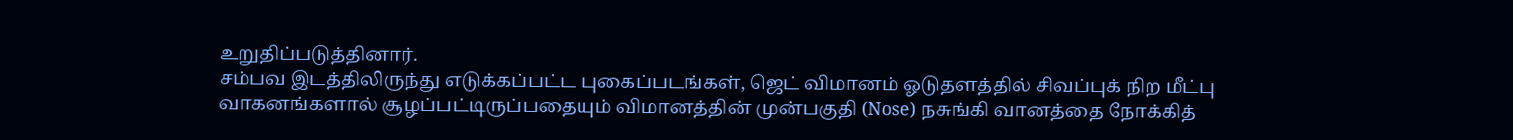உறுதிப்படுத்தினார்.
சம்பவ இடத்திலிருந்து எடுக்கப்பட்ட புகைப்படங்கள், ஜெட் விமானம் ஓடுதளத்தில் சிவப்புக் நிற மீட்பு வாகனங்களால் சூழப்பட்டிருப்பதையும் விமானத்தின் முன்பகுதி (Nose) நசுங்கி வானத்தை நோக்கித்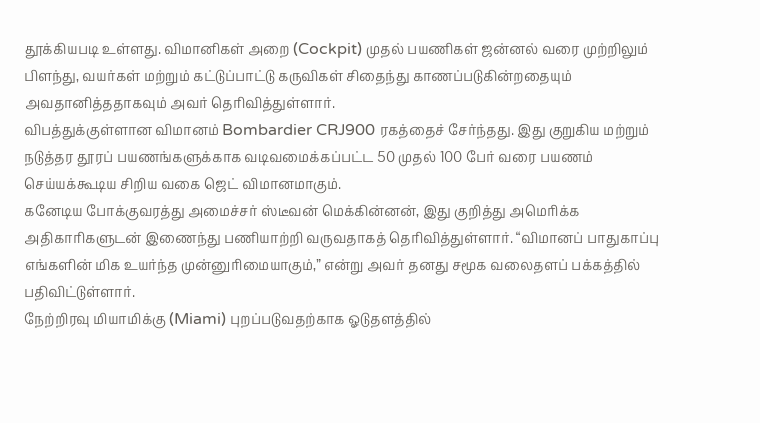தூக்கியபடி உள்ளது. விமானிகள் அறை (Cockpit) முதல் பயணிகள் ஜன்னல் வரை முற்றிலும் பிளந்து, வயர்கள் மற்றும் கட்டுப்பாட்டு கருவிகள் சிதைந்து காணப்படுகின்றதையும் அவதானித்ததாகவும் அவர் தெரிவித்துள்ளார்.
விபத்துக்குள்ளான விமானம் Bombardier CRJ900 ரகத்தைச் சேர்ந்தது. இது குறுகிய மற்றும் நடுத்தர தூரப் பயணங்களுக்காக வடிவமைக்கப்பட்ட 50 முதல் 100 பேர் வரை பயணம் செய்யக்கூடிய சிறிய வகை ஜெட் விமானமாகும்.
கனேடிய போக்குவரத்து அமைச்சர் ஸ்டீவன் மெக்கின்னன், இது குறித்து அமெரிக்க அதிகாரிகளுடன் இணைந்து பணியாற்றி வருவதாகத் தெரிவித்துள்ளார். “விமானப் பாதுகாப்பு எங்களின் மிக உயர்ந்த முன்னுரிமையாகும்,” என்று அவர் தனது சமூக வலைதளப் பக்கத்தில் பதிவிட்டுள்ளார்.
நேற்றிரவு மியாமிக்கு (Miami) புறப்படுவதற்காக ஓடுதளத்தில்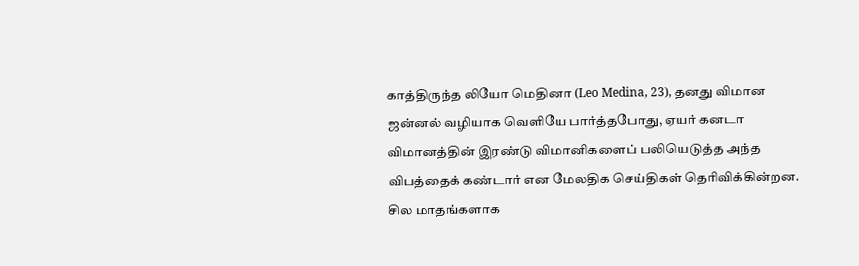காத்திருந்த லியோ மெதினா (Leo Medina, 23), தனது விமான ஜன்னல் வழியாக வெளியே பார்த்தபோது, ஏயர் கனடா விமானத்தின் இரண்டு விமானிகளைப் பலியெடுத்த அந்த விபத்தைக் கண்டார் என மேலதிக செய்திகள் தெரிவிக்கின்றன.
சில மாதங்களாக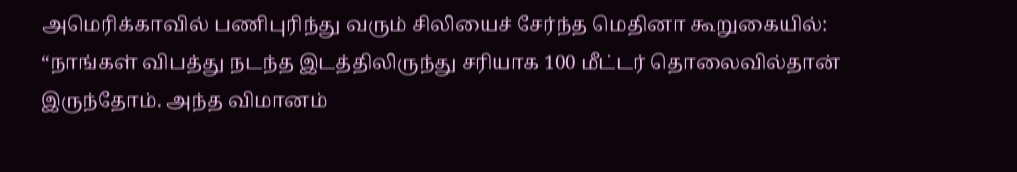அமெரிக்காவில் பணிபுரிந்து வரும் சிலியைச் சேர்ந்த மெதினா கூறுகையில்:
“நாங்கள் விபத்து நடந்த இடத்திலிருந்து சரியாக 100 மீட்டர் தொலைவில்தான் இருந்தோம். அந்த விமானம்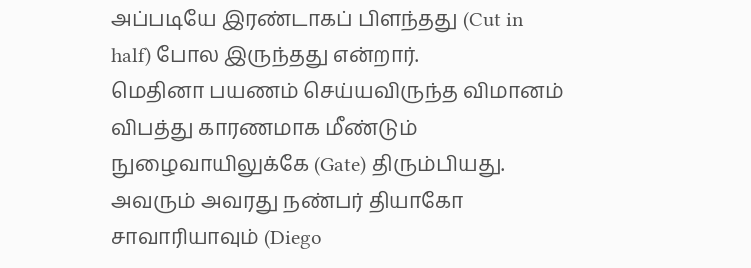அப்படியே இரண்டாகப் பிளந்தது (Cut in half) போல இருந்தது என்றார்.
மெதினா பயணம் செய்யவிருந்த விமானம் விபத்து காரணமாக மீண்டும் நுழைவாயிலுக்கே (Gate) திரும்பியது. அவரும் அவரது நண்பர் தியாகோ சாவாரியாவும் (Diego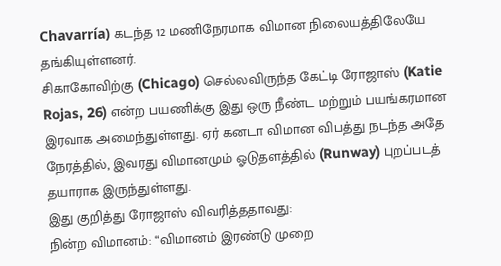Chavarría) கடந்த 12 மணிநேரமாக விமான நிலையத்திலேயே தங்கியுள்ளனர்.
சிகாகோவிற்கு (Chicago) செல்லவிருந்த கேட்டி ரோஜாஸ் (Katie Rojas, 26) என்ற பயணிக்கு இது ஒரு நீண்ட மற்றும் பயங்கரமான இரவாக அமைந்துள்ளது. ஏர் கனடா விமான விபத்து நடந்த அதே நேரத்தில், இவரது விமானமும் ஓடுதளத்தில் (Runway) புறப்படத் தயாராக இருந்துள்ளது.
இது குறித்து ரோஜாஸ் விவரித்ததாவது:
நின்ற விமானம்: “விமானம் இரண்டு முறை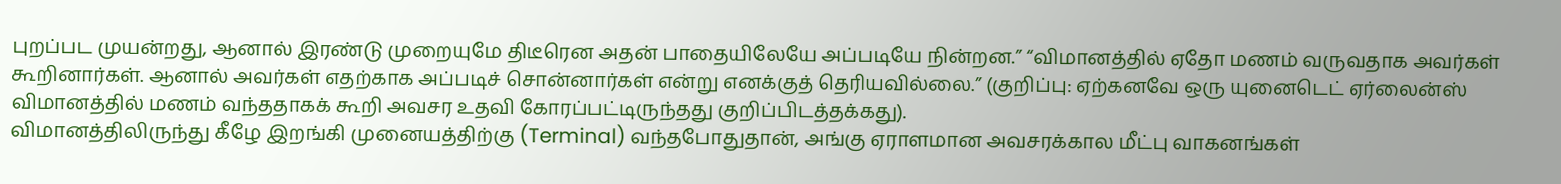புறப்பட முயன்றது, ஆனால் இரண்டு முறையுமே திடீரென அதன் பாதையிலேயே அப்படியே நின்றன.” “விமானத்தில் ஏதோ மணம் வருவதாக அவர்கள் கூறினார்கள். ஆனால் அவர்கள் எதற்காக அப்படிச் சொன்னார்கள் என்று எனக்குத் தெரியவில்லை.” (குறிப்பு: ஏற்கனவே ஒரு யுனைடெட் ஏர்லைன்ஸ் விமானத்தில் மணம் வந்ததாகக் கூறி அவசர உதவி கோரப்பட்டிருந்தது குறிப்பிடத்தக்கது).
விமானத்திலிருந்து கீழே இறங்கி முனையத்திற்கு (Terminal) வந்தபோதுதான், அங்கு ஏராளமான அவசரக்கால மீட்பு வாகனங்கள்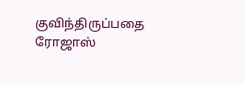குவிந்திருப்பதை ரோஜாஸ்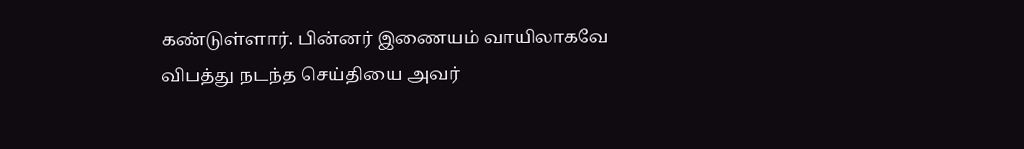கண்டுள்ளார். பின்னர் இணையம் வாயிலாகவே விபத்து நடந்த செய்தியை அவர்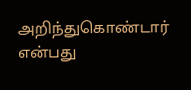அறிந்துகொண்டார் என்பது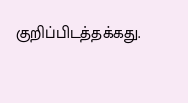குறிப்பிடத்தக்கது.